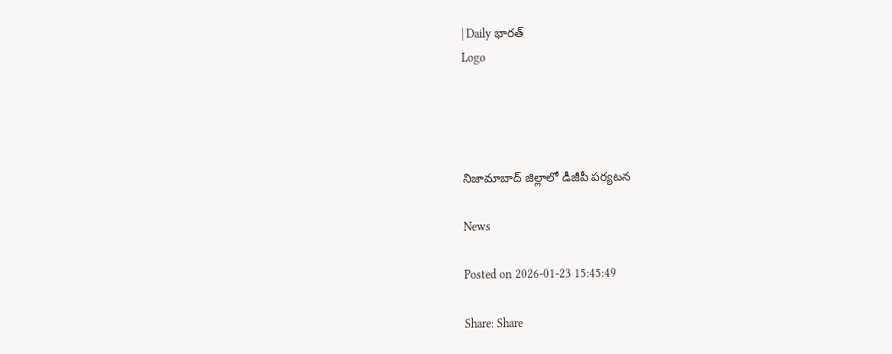| Daily భారత్
Logo




నిజామాబాద్ జిల్లాలో డీజీపీ పర్యటన

News

Posted on 2026-01-23 15:45:49

Share: Share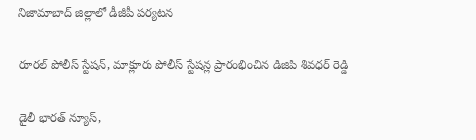నిజామాబాద్ జిల్లాలో డీజీపీ పర్యటన

రూరల్ పోలీస్ స్టేషన్, మాక్లూరు పోలీస్ స్టేషన్ల ప్రారంభించిన డిజిపి శివధర్ రెడ్డి

డైలీ భారత్ న్యూస్,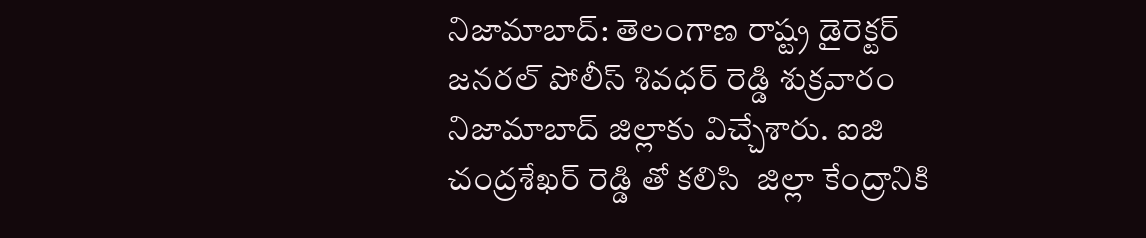నిజామాబాద్: తెలంగాణ రాష్ట్ర డైరెక్టర్ జనరల్ పోలీస్ శివధర్ రెడ్డి శుక్రవారం నిజామాబాద్ జిల్లాకు విచ్చేశారు. ఐజి చంద్రశేఖర్ రెడ్డి తో కలిసి  జిల్లా కేంద్రానికి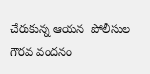చేరుకున్న ఆయన  పోలీసుల గౌరవ వందనం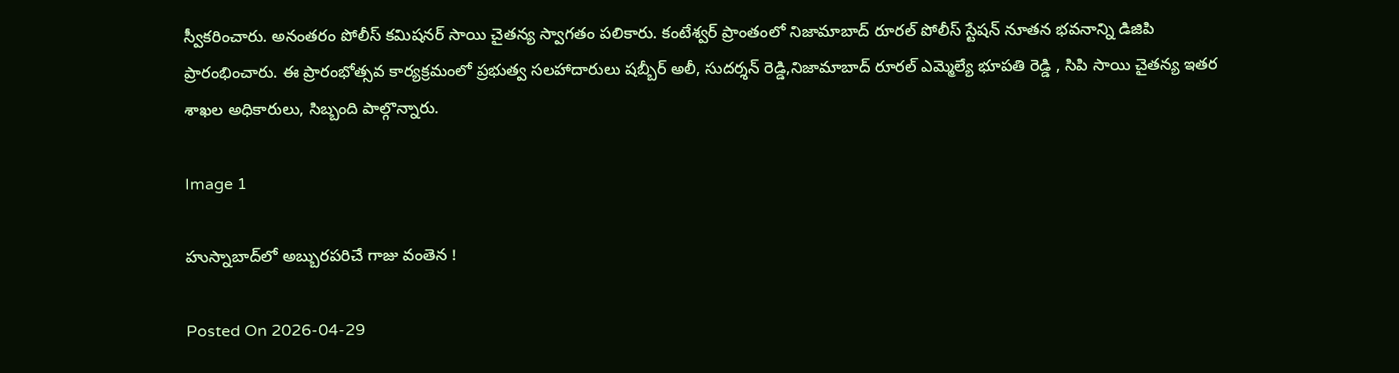స్వీకరించారు. అనంతరం పోలీస్ కమిషనర్ సాయి చైతన్య స్వాగతం పలికారు. కంటేశ్వర్ ప్రాంతంలో నిజామాబాద్ రూరల్ పోలీస్ స్టేషన్ నూతన భవనాన్ని డిజిపి ప్రారంభించారు. ఈ ప్రారంభోత్సవ కార్యక్రమంలో ప్రభుత్వ సలహాదారులు షబ్బీర్ అలీ, సుదర్శన్ రెడ్డి,నిజామాబాద్ రూరల్ ఎమ్మెల్యే భూపతి రెడ్డి , సిపి సాయి చైతన్య ఇతర శాఖల అధికారులు, సిబ్బంది పాల్గొన్నారు.

Image 1

హుస్నాబాద్‌లో అబ్బురపరిచే గాజు వంతెన !

Posted On 2026-04-29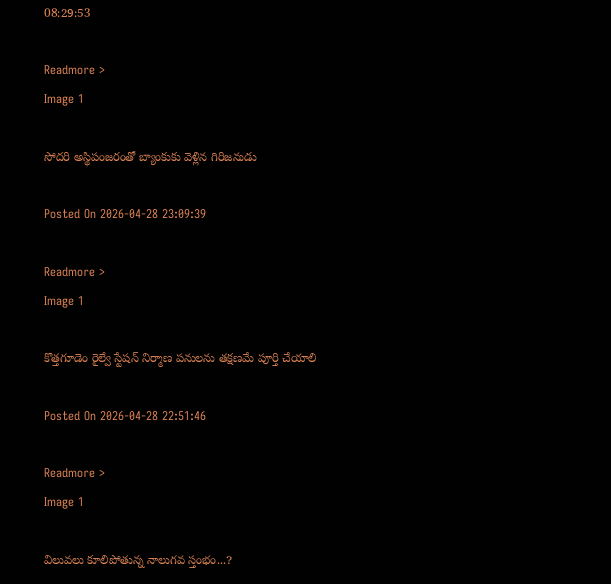08:29:53

Readmore >
Image 1

సోదరి అస్థిపంజరంతో బ్యాంకుకు వెళ్లిన గిరిజనుడు

Posted On 2026-04-28 23:09:39

Readmore >
Image 1

కొత్తగూడెం రైల్వే స్టేషన్ నిర్మాణ పనులను తక్షణమే పూర్తి చేయాలి

Posted On 2026-04-28 22:51:46

Readmore >
Image 1

విలువలు కూలిపోతున్న నాలుగవ స్తంభం...?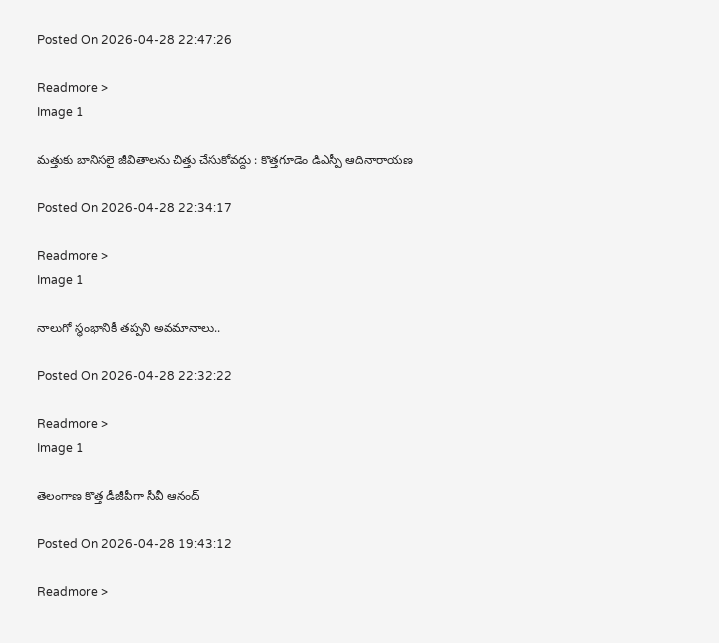Posted On 2026-04-28 22:47:26

Readmore >
Image 1

మత్తుకు బానిసలై జీవితాలను చిత్తు చేసుకోవద్దు : కొత్తగూడెం డిఎస్పీ ఆదినారాయణ

Posted On 2026-04-28 22:34:17

Readmore >
Image 1

నాలుగో స్థంభానికీ తప్పని అవమానాలు..

Posted On 2026-04-28 22:32:22

Readmore >
Image 1

తెలంగాణ కొత్త డీజీపీగా సీవీ ఆనంద్

Posted On 2026-04-28 19:43:12

Readmore >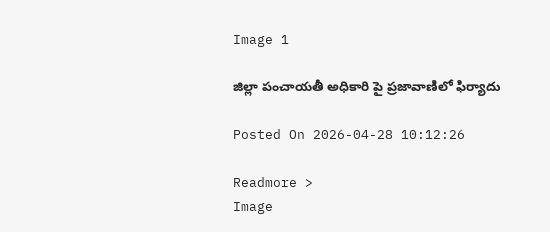Image 1

జిల్లా పంచాయతీ అధికారి పై ప్రజావాణిలో ఫిర్యాదు

Posted On 2026-04-28 10:12:26

Readmore >
Image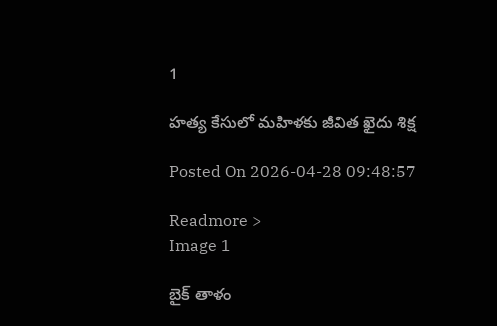1

హత్య కేసులో మహిళకు జీవిత ఖైదు శిక్ష

Posted On 2026-04-28 09:48:57

Readmore >
Image 1

బైక్ తాళం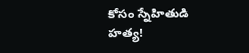కోసం స్నేహితుడి హత్య!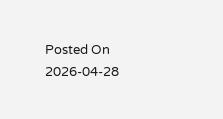Posted On 2026-04-28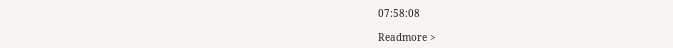07:58:08

Readmore >